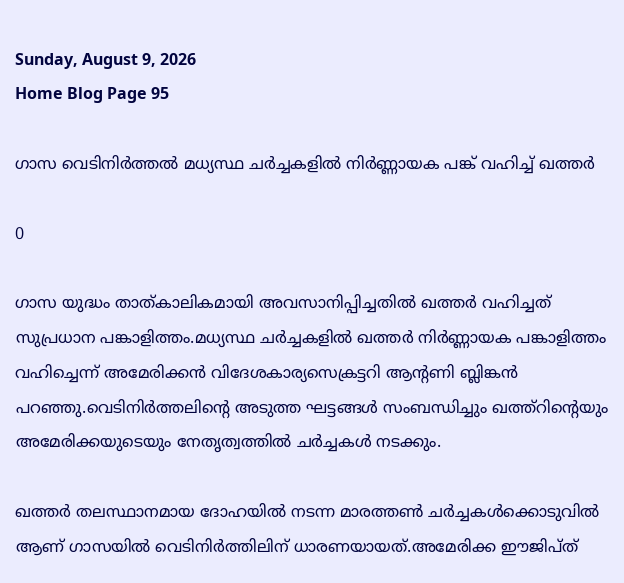Sunday, August 9, 2026
Home Blog Page 95

ഗാസ വെടിനിര്‍ത്തല്‍ മധ്യസ്ഥ ചര്‍ച്ചകളില്‍ നിര്‍ണ്ണായക പങ്ക് വഹിച്ച് ഖത്തര്‍

0

ഗാസ യുദ്ധം താത്കാലികമായി അവസാനിപ്പിച്ചതില്‍ ഖത്തര്‍ വഹിച്ചത് സുപ്രധാന പങ്കാളിത്തം.മധ്യസ്ഥ ചര്‍ച്ചകളില്‍ ഖത്തര്‍ നിര്‍ണ്ണായക പങ്കാളിത്തം വഹിച്ചെന്ന് അമേരിക്കന്‍ വിദേശകാര്യസെക്രട്ടറി ആന്റണി ബ്ലിങ്കന്‍ പറഞ്ഞു.വെടിനിര്‍ത്തലിന്റെ അടുത്ത ഘട്ടങ്ങള്‍ സംബന്ധിച്ചും ഖത്ത്റിന്റെയും അമേരിക്കയുടെയും നേതൃത്വത്തില്‍ ചര്‍ച്ചകള്‍ നടക്കും.

ഖത്തര്‍ തലസ്ഥാനമായ ദോഹയില്‍ നടന്ന മാരത്തണ്‍ ചര്‍ച്ചകള്‍ക്കൊടുവില്‍ ആണ് ഗാസയില്‍ വെടിനിര്‍ത്തിലിന് ധാരണയായത്.അമേരിക്ക ഈജിപ്ത്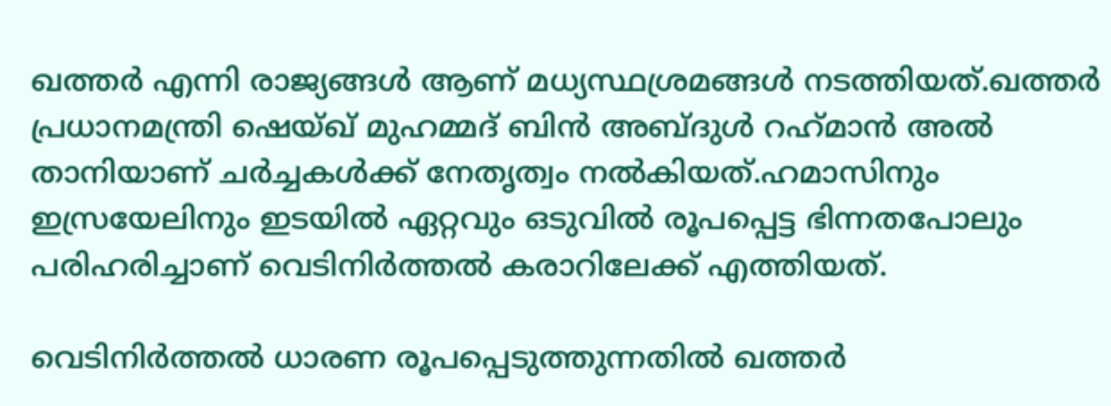ഖത്തര്‍ എന്നി രാജ്യങ്ങള്‍ ആണ് മധ്യസ്ഥശ്രമങ്ങള്‍ നടത്തിയത്.ഖത്തര്‍ പ്രധാനമന്ത്രി ഷെയ്ഖ് മുഹമ്മദ് ബിന്‍ അബ്ദുള്‍ റഹ്‌മാന്‍ അല്‍ താനിയാണ് ചര്‍ച്ചകള്‍ക്ക് നേതൃത്വം നല്‍കിയത്.ഹമാസിനും ഇസ്രയേലിനും ഇടയില്‍ ഏറ്റവും ഒടുവില്‍ രൂപപ്പെട്ട ഭിന്നതപോലും പരിഹരിച്ചാണ് വെടിനിര്‍ത്തല്‍ കരാറിലേക്ക് എത്തിയത്.

വെടിനിര്‍ത്തല്‍ ധാരണ രൂപപ്പെടുത്തുന്നതില്‍ ഖത്തര്‍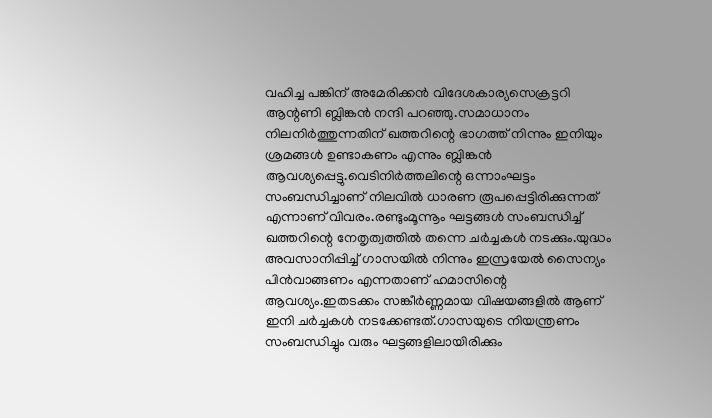വഹിച്ച പങ്കിന് അമേരിക്കന്‍ വിദേശകാര്യസെക്രട്ടറി ആന്റണി ബ്ലിങ്കന്‍ നന്ദി പറഞ്ഞു.സമാധാനം നിലനിര്‍ത്തുന്നതിന് ഖത്തറിന്റെ ഭാഗത്ത് നിന്നും ഇനിയും ശ്രമങ്ങള്‍ ഉണ്ടാകണം എന്നും ബ്ലിങ്കന്‍ ആവശ്യപ്പെട്ടു.വെടിനിര്‍ത്തലിന്റെ ഒന്നാംഘട്ടം സംബന്ധിച്ചാണ് നിലവില്‍ ധാരണ രൂപപ്പെട്ടിരിക്കുന്നത് എന്നാണ് വിവരം.രണ്ടുംമൂന്നൂം ഘട്ടങ്ങള്‍ സംബന്ധിച്ച് ഖത്തറിന്റെ നേതൃത്വത്തില്‍ തന്നെ ചര്‍ച്ചകള്‍ നടക്കും.യുദ്ധം അവസാനിപ്പിച്ച് ഗാസയില്‍ നിന്നും ഇസ്രയേല്‍ സൈന്യം പിന്‍വാങ്ങണം എന്നതാണ് ഹമാസിന്റെ ആവശ്യം.ഇതടക്കം സങ്കീര്‍ണ്ണമായ വിഷയങ്ങളില്‍ ആണ് ഇനി ചര്‍ച്ചകള്‍ നടക്കേണ്ടത്.ഗാസയുടെ നിയന്ത്രണം സംബന്ധിച്ചും വരും ഘട്ടങ്ങളിലായിരിക്കും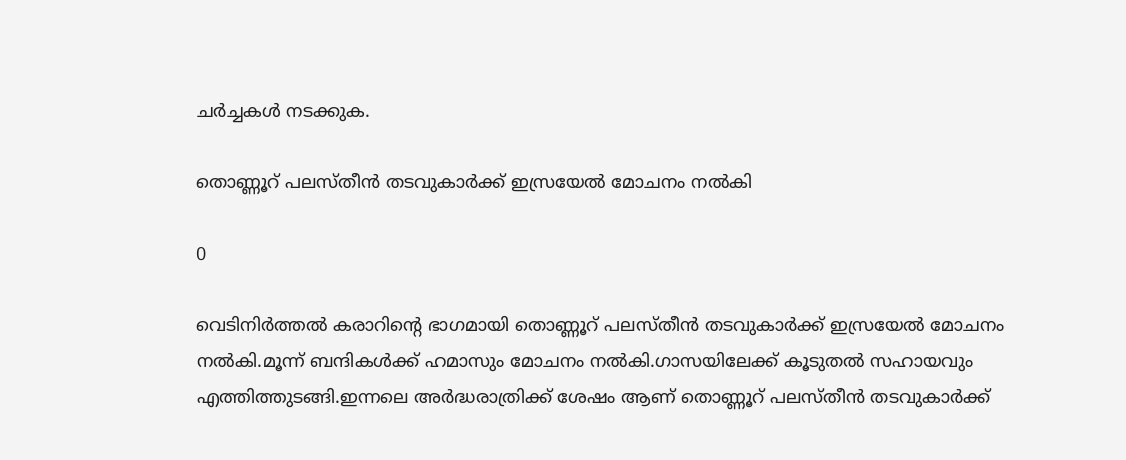ചര്‍ച്ചകള്‍ നടക്കുക.

തൊണ്ണൂറ് പലസ്തീന്‍ തടവുകാര്‍ക്ക് ഇസ്രയേല്‍ മോചനം നല്‍കി

0

വെടിനിര്‍ത്തല്‍ കരാറിന്റെ ഭാഗമായി തൊണ്ണൂറ് പലസ്തീന്‍ തടവുകാര്‍ക്ക് ഇസ്രയേല്‍ മോചനം നല്‍കി.മൂന്ന് ബന്ദികള്‍ക്ക് ഹമാസും മോചനം നല്‍കി.ഗാസയിലേക്ക് കൂടുതല്‍ സഹായവും എത്തിത്തുടങ്ങി.ഇന്നലെ അര്‍ദ്ധരാത്രിക്ക് ശേഷം ആണ് തൊണ്ണൂറ് പലസ്തീന്‍ തടവുകാര്‍ക്ക്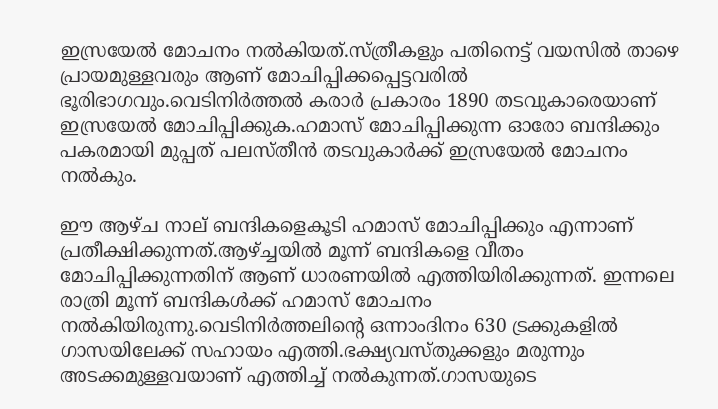ഇസ്രയേല്‍ മോചനം നല്‍കിയത്.സ്ത്രീകളും പതിനെട്ട് വയസില്‍ താഴെ പ്രായമുള്ളവരും ആണ് മോചിപ്പിക്കപ്പെട്ടവരില്‍ ഭൂരിഭാഗവും.വെടിനിര്‍ത്തല്‍ കരാര്‍ പ്രകാരം 1890 തടവുകാരെയാണ് ഇസ്രയേല്‍ മോചിപ്പിക്കുക.ഹമാസ് മോചിപ്പിക്കുന്ന ഓരോ ബന്ദിക്കും പകരമായി മുപ്പത് പലസ്തീന്‍ തടവുകാര്‍ക്ക് ഇസ്രയേല്‍ മോചനം നല്‍കും.

ഈ ആഴ്ച നാല് ബന്ദികളെകൂടി ഹമാസ് മോചിപ്പിക്കും എന്നാണ് പ്രതീക്ഷിക്കുന്നത്.ആഴ്ച്ചയില്‍ മൂന്ന് ബന്ദികളെ വീതം മോചിപ്പിക്കുന്നതിന് ആണ് ധാരണയില്‍ എത്തിയിരിക്കുന്നത്. ഇന്നലെ രാത്രി മൂന്ന് ബന്ദികള്‍ക്ക് ഹമാസ് മോചനം നല്‍കിയിരുന്നു.വെടിനിര്‍ത്തലിന്റെ ഒന്നാംദിനം 630 ട്രക്കുകളില്‍ ഗാസയിലേക്ക് സഹായം എത്തി.ഭക്ഷ്യവസ്തുക്കളും മരുന്നും അടക്കമുള്ളവയാണ് എത്തിച്ച് നല്‍കുന്നത്.ഗാസയുടെ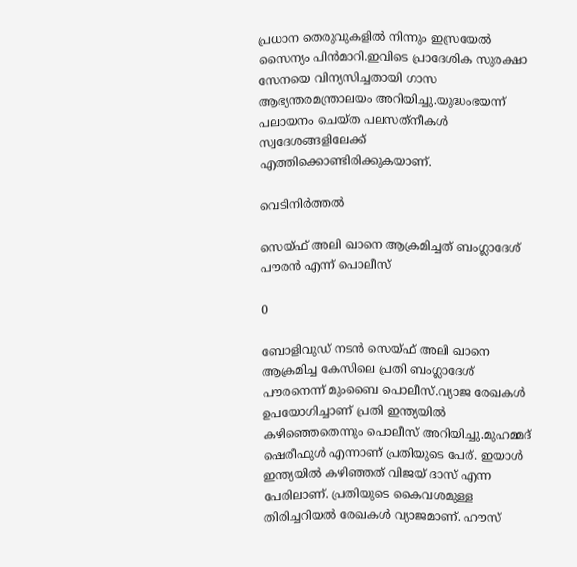പ്രധാന തെരുവുകളില്‍ നിന്നും ഇസ്രയേല്‍ സൈന്യം പിന്‍മാറി.ഇവിടെ പ്രാദേശിക സുരക്ഷാ സേനയെ വിന്യസിച്ചതായി ഗാസ ആഭ്യന്തരമന്ത്രാലയം അറിയിച്ചു.യുദ്ധംഭയന്ന് പലായനം ചെയ്ത പലസത്‌നീകള്‍ സ്വദേശങ്ങളിലേക്ക് എത്തിക്കൊണ്ടിരിക്കുകയാണ്.

വെടിനിര്‍ത്തല്‍

സെയ്ഫ് അലി ഖാനെ ആക്രമിച്ചത് ബംഗ്ലാദേശ് പൗരന്‍ എന്ന് പൊലീസ്

0

ബോളിവുഡ് നടന്‍ സെയ്ഫ് അലി ഖാനെ ആക്രമിച്ച കേസിലെ പ്രതി ബംഗ്ലാദേശ് പൗരനെന്ന് മുംബൈ പൊലീസ്.വ്യാജ രേഖകള്‍ ഉപയോഗിച്ചാണ് പ്രതി ഇന്ത്യയില്‍ കഴിഞ്ഞെതെന്നും പൊലീസ് അറിയിച്ചു.മുഹമ്മദ് ഷെരീഫുള്‍ എന്നാണ് പ്രതിയുടെ പേര്. ഇയാള്‍ ഇന്ത്യയില്‍ കഴിഞ്ഞത് വിജയ് ദാസ് എന്ന പേരിലാണ്. പ്രതിയുടെ കൈവശമുള്ള തിരിച്ചറിയല്‍ രേഖകള്‍ വ്യാജമാണ്. ഹൗസ്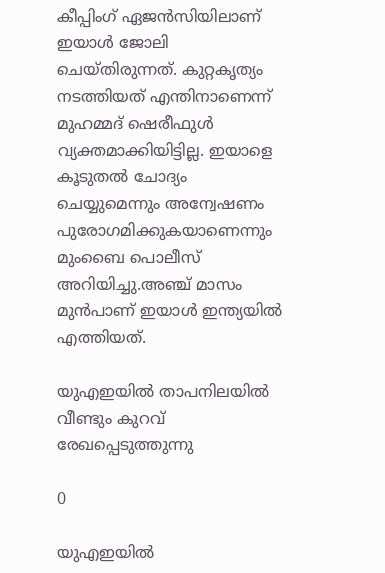കീപ്പിംഗ് ഏജന്‍സിയിലാണ് ഇയാള്‍ ജോലി ചെയ്തിരുന്നത്. കുറ്റകൃത്യം നടത്തിയത് എന്തിനാണെന്ന് മുഹമ്മദ് ഷെരീഫുള്‍ വ്യക്തമാക്കിയിട്ടില്ല. ഇയാളെ കൂടുതല്‍ ചോദ്യം ചെയ്യുമെന്നും അന്വേഷണം പുരോഗമിക്കുകയാണെന്നും മുംബൈ പൊലീസ് അറിയിച്ചു.അഞ്ച് മാസം മുന്‍പാണ് ഇയാള്‍ ഇന്ത്യയില്‍ എത്തിയത്.

യുഎഇയില്‍ താപനിലയില്‍ വീണ്ടും കുറവ് രേഖപ്പെടുത്തുന്നു

0

യുഎഇയില്‍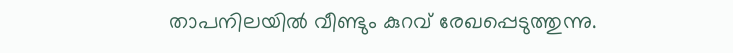താപനിലയില്‍ വീണ്ടും കുറവ് രേഖപ്പെടുത്തുന്നു.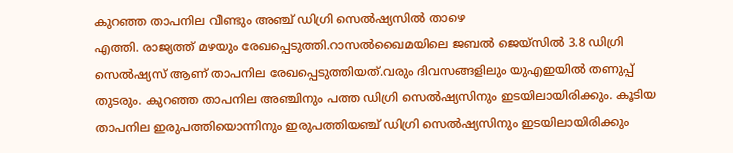കുറഞ്ഞ താപനില വീണ്ടും അഞ്ച് ഡിഗ്രി സെല്‍ഷ്യസില്‍ താഴെ
എത്തി. രാജ്യത്ത് മഴയും രേഖപ്പെടുത്തി.റാസല്‍ഖൈമയിലെ ജബല്‍ ജെയ്‌സില്‍ 3.8 ഡിഗ്രി സെല്‍ഷ്യസ് ആണ് താപനില രേഖപ്പെടുത്തിയത്.വരും ദിവസങ്ങളിലും യുഎഇയില്‍ തണുപ്പ് തുടരും. കുറഞ്ഞ താപനില അഞ്ചിനും പത്ത ഡിഗ്രി സെല്‍ഷ്യസിനും ഇടയിലായിരിക്കും. കൂടിയ താപനില ഇരുപത്തിയൊന്നിനും ഇരുപത്തിയഞ്ച് ഡിഗ്രി സെല്‍ഷ്യസിനും ഇടയിലായിരിക്കും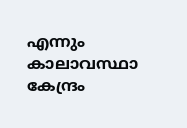എന്നും കാലാവസ്ഥാ കേന്ദ്രം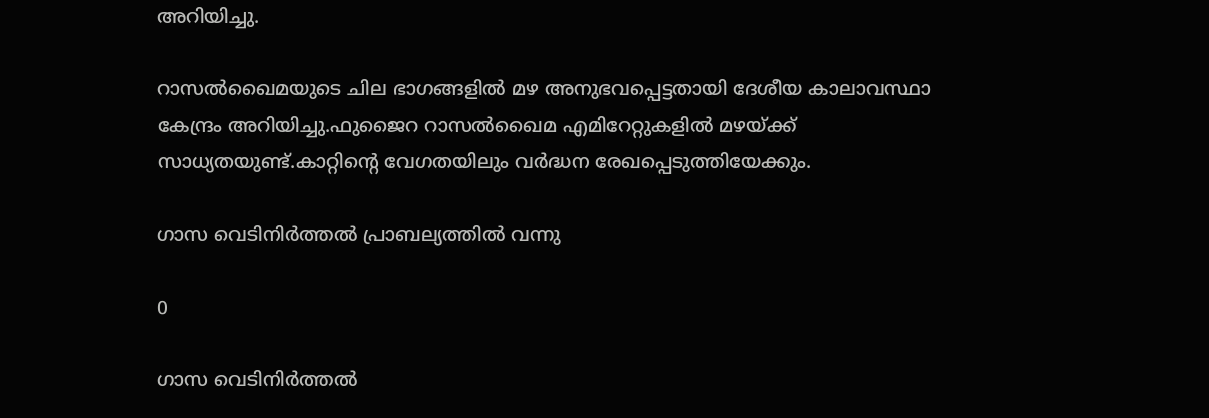അറിയിച്ചു.

റാസല്‍ഖൈമയുടെ ചില ഭാഗങ്ങളില്‍ മഴ അനുഭവപ്പെട്ടതായി ദേശീയ കാലാവസ്ഥാ കേന്ദ്രം അറിയിച്ചു.ഫുജൈറ റാസല്‍ഖൈമ എമിറേറ്റുകളില്‍ മഴയ്ക്ക് സാധ്യതയുണ്ട്.കാറ്റിന്റെ വേഗതയിലും വര്‍ദ്ധന രേഖപ്പെടുത്തിയേക്കും.

ഗാസ വെടിനിര്‍ത്തല്‍ പ്രാബല്യത്തില്‍ വന്നു

0

ഗാസ വെടിനിര്‍ത്തല്‍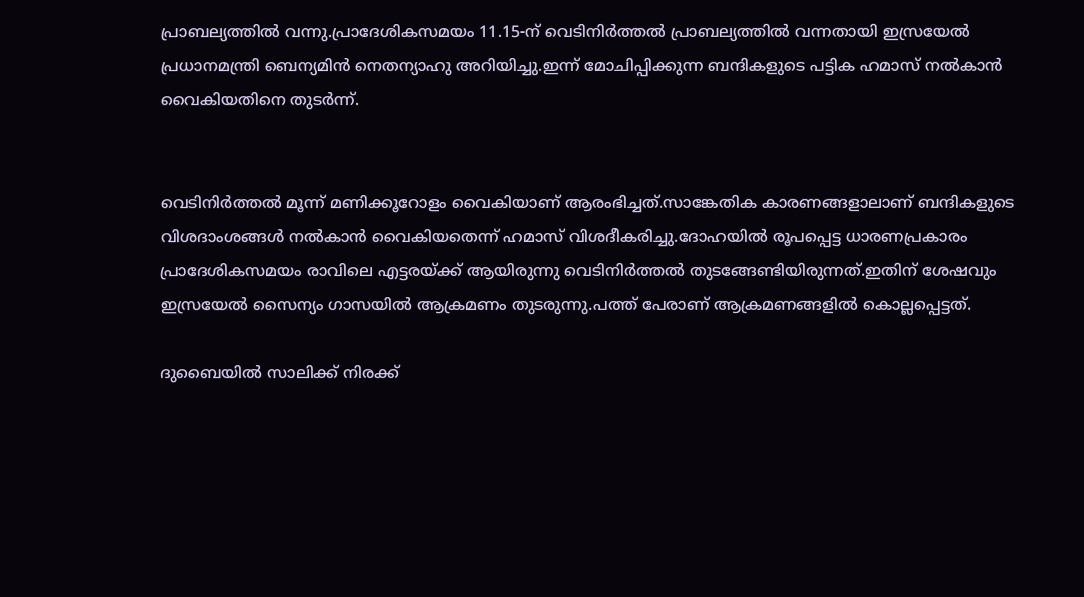പ്രാബല്യത്തില്‍ വന്നു.പ്രാദേശികസമയം 11.15-ന് വെടിനിര്‍ത്തല്‍ പ്രാബല്യത്തില്‍ വന്നതായി ഇസ്രയേല്‍ പ്രധാനമന്ത്രി ബെന്യമിന്‍ നെതന്യാഹു അറിയിച്ചു.ഇന്ന് മോചിപ്പിക്കുന്ന ബന്ദികളുടെ പട്ടിക ഹമാസ് നല്‍കാന്‍ വൈകിയതിനെ തുടര്‍ന്ന്.


വെടിനിര്‍ത്തല്‍ മൂന്ന് മണിക്കൂറോളം വൈകിയാണ് ആരംഭിച്ചത്.സാങ്കേതിക കാരണങ്ങളാലാണ് ബന്ദികളുടെ വിശദാംശങ്ങള്‍ നല്‍കാന്‍ വൈകിയതെന്ന് ഹമാസ് വിശദീകരിച്ചു.ദോഹയില്‍ രൂപപ്പെട്ട ധാരണപ്രകാരം പ്രാദേശികസമയം രാവിലെ എട്ടരയ്ക്ക് ആയിരുന്നു വെടിനിര്‍ത്തല്‍ തുടങ്ങേണ്ടിയിരുന്നത്.ഇതിന് ശേഷവും ഇസ്രയേല്‍ സൈന്യം ഗാസയില്‍ ആക്രമണം തുടരുന്നു.പത്ത് പേരാണ് ആക്രമണങ്ങളില്‍ കൊല്ലപ്പെട്ടത്.

ദുബൈയില്‍ സാലിക്ക് നിരക്ക്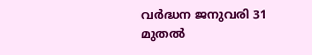വര്‍ദ്ധന ജനുവരി 31 മുതല്‍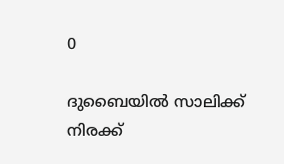0

ദുബൈയില്‍ സാലിക്ക് നിരക്ക്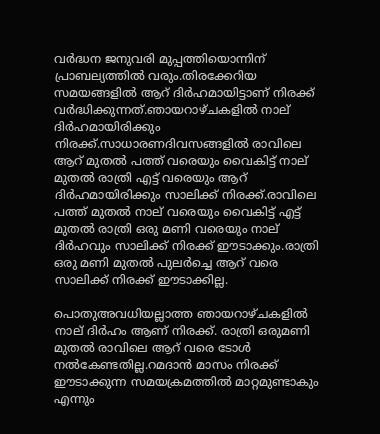വര്‍ദ്ധന ജനുവരി മുപ്പത്തിയൊന്നിന് പ്രാബല്യത്തില്‍ വരും.തിരക്കേറിയ സമയങ്ങളില്‍ ആറ് ദിര്‍ഹമായിട്ടാണ് നിരക്ക് വര്‍ദ്ധിക്കുന്നത്.ഞായറാഴ്ചകളില്‍ നാല് ദിര്‍ഹമായിരിക്കും നിരക്ക്.സാധാരണദിവസങ്ങളില്‍ രാവിലെ ആറ് മുതല്‍ പത്ത് വരെയും വൈകിട്ട് നാല് മുതല്‍ രാത്രി എട്ട് വരെയും ആറ് ദിര്‍ഹമായിരിക്കും സാലിക്ക് നിരക്ക്.രാവിലെ പത്ത് മുതല്‍ നാല് വരെയും വൈകിട്ട് എട്ട് മുതല്‍ രാത്രി ഒരു മണി വരെയും നാല് ദിര്‍ഹവും സാലിക്ക് നിരക്ക് ഈടാക്കും.രാത്രി ഒരു മണി മുതല്‍ പുലര്‍ച്ചെ ആറ് വരെ സാലിക്ക് നിരക്ക് ഈടാക്കില്ല.

പൊതുഅവധിയല്ലാത്ത ഞായറാഴ്ചകളില്‍ നാല് ദിര്‍ഹം ആണ് നിരക്ക്. രാത്രി ഒരുമണി മുതല്‍ രാവിലെ ആറ് വരെ ടോള്‍ നല്‍കേണ്ടതില്ല.റമദാന്‍ മാസം നിരക്ക് ഈടാക്കുന്ന സമയക്രമത്തില്‍ മാറ്റമുണ്ടാകും എന്നും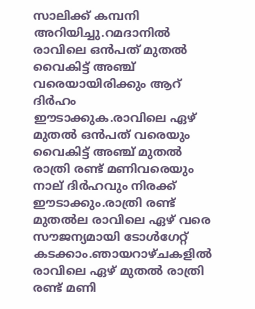സാലിക്ക് കമ്പനി അറിയിച്ചു.റമദാനില്‍ രാവിലെ ഒന്‍പത് മുതല്‍ വൈകിട്ട് അഞ്ച് വരെയായിരിക്കും ആറ് ദിര്‍ഹം ഈടാക്കുക.രാവിലെ ഏഴ് മുതല്‍ ഒന്‍പത് വരെയും വൈകിട്ട് അഞ്ച് മുതല്‍ രാത്രി രണ്ട് മണിവരെയും നാല് ദിര്‍ഹവും നിരക്ക് ഈടാക്കും.രാത്രി രണ്ട് മുതല്‍ല രാവിലെ ഏഴ് വരെ സൗജന്യമായി ടോള്‍ഗേറ്റ് കടക്കാം.ഞായറാഴ്ചകളില്‍ രാവിലെ ഏഴ് മുതല്‍ രാത്രി രണ്ട് മണി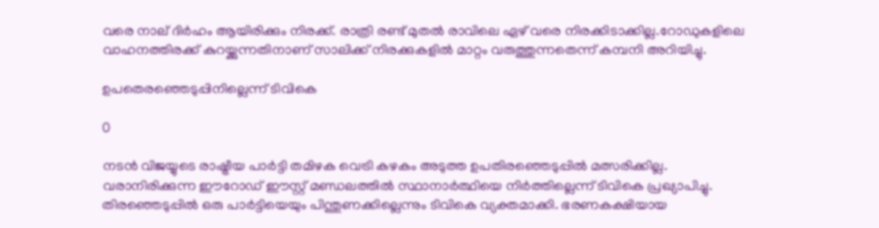വരെ നാല് ദിര്‍ഹം ആയിരിക്കും നിരക്ക്. രാത്രി രണ്ട് മുതല്‍ രാവിലെ ഏഴ് വരെ നിരക്കിടാക്കില്ല.റോഡുകളിലെ വാഹനത്തിരക്ക് കുറയ്ക്കുന്നതിനാണ് സാലിക്ക് നിരക്കുകളില്‍ മാറ്റം വരുത്തുന്നതെന്ന് കമ്പനി അറിയിച്ചു.

ഉപതെരഞ്ഞെടുപ്പിനില്ലെന്ന് ടിവികെ

0

നടന്‍ വിജയ്യുടെ രാഷ്ട്രീയ പാര്‍ട്ടി തമിഴക വെട്രി കഴകം അടുത്ത ഉപതിരഞ്ഞെടുപ്പില്‍ മത്സരിക്കില്ല. വരാനിരിക്കുന്ന ഈറോഡ് ഈസ്റ്റ് മണ്ഡലത്തില്‍ സ്ഥാനാര്‍ത്ഥിയെ നിര്‍ത്തില്ലെന്ന് ടിവികെ പ്രഖ്യാപിച്ചു. തിരഞ്ഞെടുപ്പില്‍ ഒരു പാര്‍ട്ടിയെയും പിന്തുണക്കില്ലെന്നും ടിവികെ വ്യക്തമാക്കി. ഭരണകക്ഷിയായ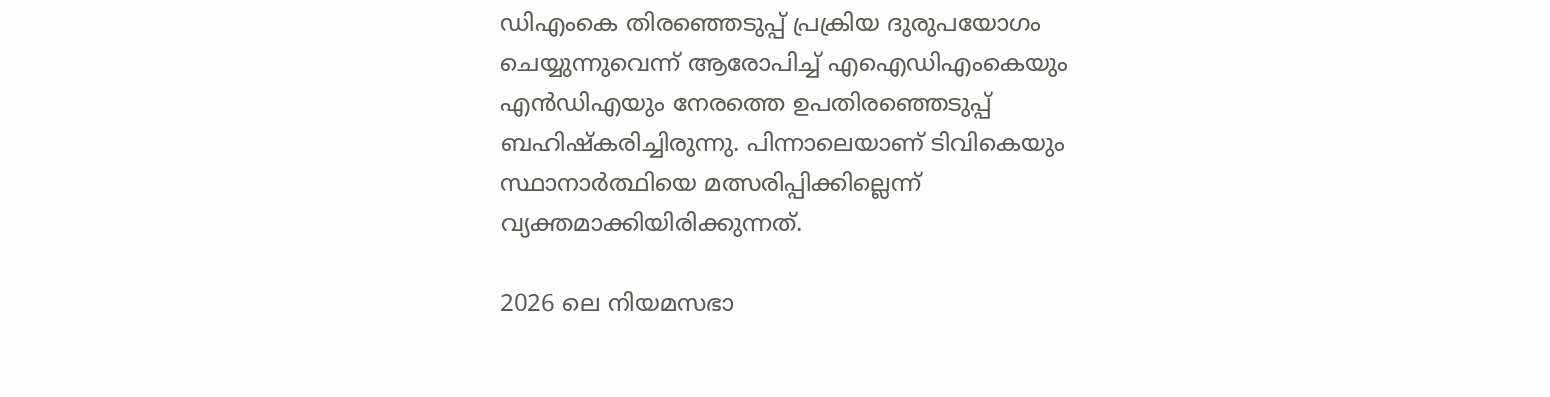ഡിഎംകെ തിരഞ്ഞെടുപ്പ് പ്രക്രിയ ദുരുപയോഗം ചെയ്യുന്നുവെന്ന് ആരോപിച്ച് എഐഡിഎംകെയും എന്‍ഡിഎയും നേരത്തെ ഉപതിരഞ്ഞെടുപ്പ് ബഹിഷ്‌കരിച്ചിരുന്നു. പിന്നാലെയാണ് ടിവികെയും സ്ഥാനാര്‍ത്ഥിയെ മത്സരിപ്പിക്കില്ലെന്ന് വ്യക്തമാക്കിയിരിക്കുന്നത്.

2026 ലെ നിയമസഭാ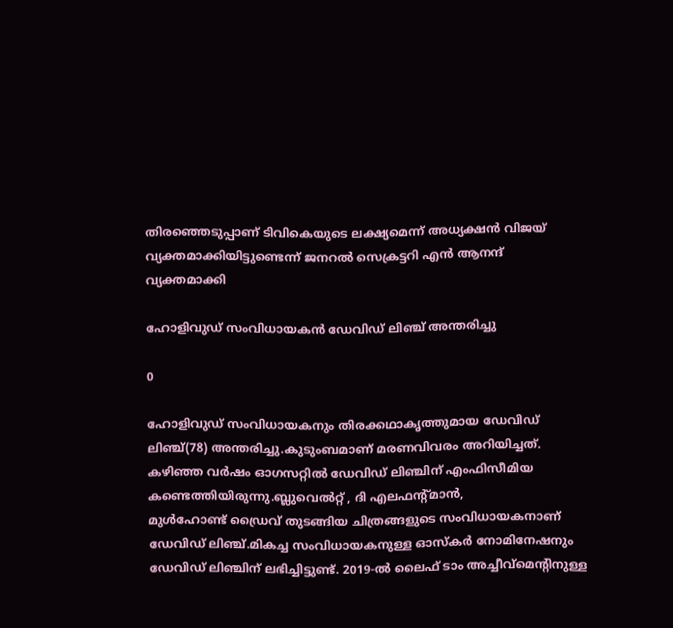തിരഞ്ഞെടുപ്പാണ് ടിവികെയുടെ ലക്ഷ്യമെന്ന് അധ്യക്ഷന്‍ വിജയ് വ്യക്തമാക്കിയിട്ടുണ്ടെന്ന് ജനറല്‍ സെക്രട്ടറി എന്‍ ആനന്ദ് വ്യക്തമാക്കി

ഹോളിവുഡ് സംവിധായകന്‍ ഡേവിഡ് ലിഞ്ച് അന്തരിച്ചു

0

ഹോളിവുഡ് സംവിധായകനും തിരക്കഥാകൃത്തുമായ ഡേവിഡ് ലിഞ്ച്(78) അന്തരിച്ചു.കുടുംബമാണ് മരണവിവരം അറിയിച്ചത്. കഴിഞ്ഞ വര്‍ഷം ഓഗസറ്റില്‍ ഡേവിഡ് ലിഞ്ചിന് എംഫിസീമിയ കണ്ടെത്തിയിരുന്നു.ബ്ലുവെല്‍റ്റ് , ദി എലഫന്റ്മാന്‍,
മുള്‍ഹോണ്ട് ഡ്രൈവ് തുടങ്ങിയ ചിത്രങ്ങളുടെ സംവിധായകനാണ് ഡേവിഡ് ലിഞ്ച്.മികച്ച സംവിധായകനുള്ള ഓസ്‌കര്‍ നോമിനേഷനും ഡേവിഡ് ലിഞ്ചിന് ലഭിച്ചിട്ടുണ്ട്. 2019-ല്‍ ലൈഫ് ടാം അച്ചീവ്‌മെന്റിനുള്ള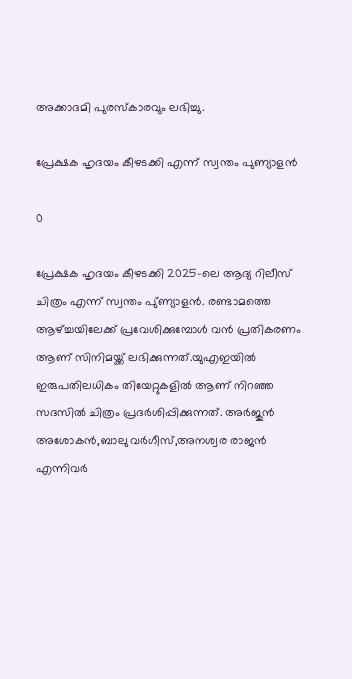അക്കാദമി പുരസ്‌കാരവും ലഭിച്ചു.

പ്രേക്ഷക ഹൃദയം കീഴടക്കി എന്ന് സ്വന്തം പുണ്യാളന്‍

0

പ്രേക്ഷക ഹൃദയം കീഴടക്കി 2025-ലെ ആദ്യ റിലീസ് ചിത്രം എന്ന് സ്വന്തം പു്ണ്യാളന്‍. രണ്ടാമത്തെ ആഴ്ച്ചയിലേക്ക് പ്രവേശിക്കുമ്പോള്‍ വന്‍ പ്രതികരണം ആണ് സിനിമയ്ക്ക് ലഭിക്കുന്നത്.യുഎഇയില്‍ ഇരുപതിലധികം തിയേറ്റുകളില്‍ ആണ് നിറഞ്ഞ സദസില്‍ ചിത്രം പ്രദര്‍ശിപ്പിക്കുന്നത്. അര്‍ജുന്‍ അശോകന്‍,ബാലു വര്‍ഗീസ്,അനശ്വര രാജന്‍ എന്നിവര്‍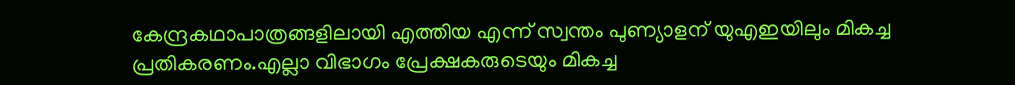കേന്ദ്രകഥാപാത്രങ്ങളിലായി എത്തിയ എന്ന് സ്വന്തം പുണ്യാളന് യുഎഇയിലും മികച്ച പ്രതികരണം.എല്ലാ വിഭാഗം പ്രേക്ഷകരുടെയും മികച്ച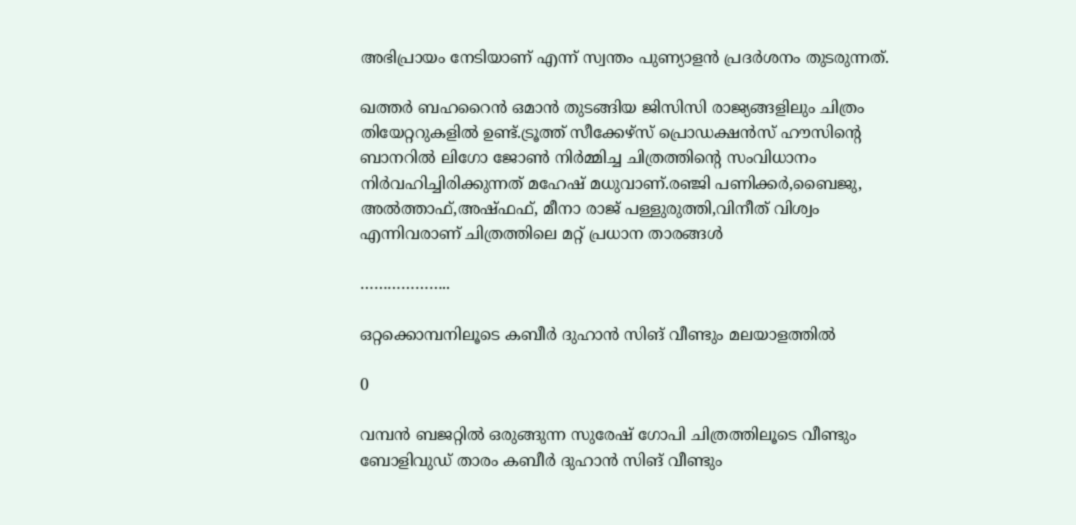അഭിപ്രായം നേടിയാണ് എന്ന് സ്വന്തം പുണ്യാളന്‍ പ്രദര്‍ശനം തുടരുന്നത്.

ഖത്തര്‍ ബഹറൈന്‍ ഒമാന്‍ തുടങ്ങിയ ജിസിസി രാജ്യങ്ങളിലും ചിത്രം തിയേറ്ററുകളില്‍ ഉണ്ട്.ട്രൂത്ത് സീക്കേഴ്‌സ് പ്രൊഡക്ഷന്‍സ് ഹൗസിന്റെ ബാനറില്‍ ലിഗോ ജോണ്‍ നിര്‍മ്മിച്ച ചിത്രത്തിന്റെ സംവിധാനം നിര്‍വഹിച്ചിരിക്കുന്നത് മഹേഷ് മധുവാണ്.രഞ്ജി പണിക്കര്‍,ബൈജു, അല്‍ത്താഫ്,അഷ്ഫഫ്, മീനാ രാജ് പള്ളുരുത്തി,വിനീത് വിശ്വം എന്നിവരാണ് ചിത്രത്തിലെ മറ്റ് പ്രധാന താരങ്ങള്‍

………………..

ഒറ്റക്കൊമ്പനിലൂടെ കബീര്‍ ദുഹാന്‍ സിങ് വീണ്ടും മലയാളത്തില്‍

0

വമ്പന്‍ ബജറ്റില്‍ ഒരുങ്ങുന്ന സുരേഷ് ഗോപി ചിത്രത്തിലൂടെ വീണ്ടും ബോളിവുഡ് താരം കബീര്‍ ദുഹാന്‍ സിങ് വീണ്ടും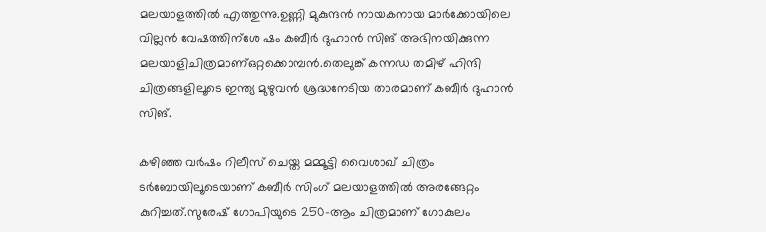മലയാളത്തില്‍ എത്തുന്നു.ഉണ്ണി മുകുന്ദന്‍ നായകനായ മാര്‍ക്കോയിലെ വില്ലന്‍ വേഷത്തിന്ശേ ഷം കബീര്‍ ദുഹാന്‍ സിങ് അഭിനയിക്കുന്ന മലയാളിചിത്രമാണ്ഒറ്റക്കൊമ്പന്‍.തെലുങ്ക് കന്നഡ തമിഴ് ഹിന്ദി ചിത്രങ്ങളിലൂടെ ഇന്ത്യ മുഴുവന്‍ ശ്രദ്ധനേടിയ താരമാണ് കബീര്‍ ദുഹാന്‍ സിങ്.

കഴിഞ്ഞ വര്‍ഷം റിലീസ് ചെയ്ത മമ്മൂട്ടി വൈശാഖ് ചിത്രം ടര്‍ബോയിലൂടെയാണ് കബീര്‍ സിംഗ് മലയാളത്തില്‍ അരങ്ങേറ്റം കുറിച്ചത്.സുരേഷ് ഗോപിയുടെ 250-ആം ചിത്രമാണ് ഗോകുലം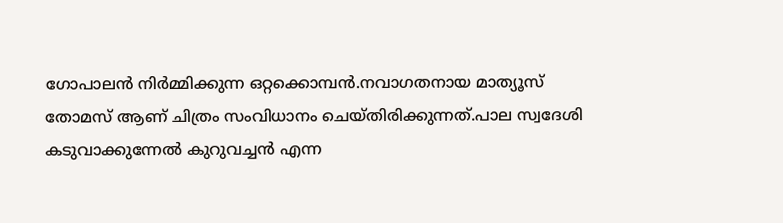ഗോപാലന്‍ നിര്‍മ്മിക്കുന്ന ഒറ്റക്കൊമ്പന്‍.നവാഗതനായ മാത്യൂസ് തോമസ് ആണ് ചിത്രം സംവിധാനം ചെയ്തിരിക്കുന്നത്.പാല സ്വദേശി കടുവാക്കുന്നേല്‍ കുറുവച്ചന്‍ എന്ന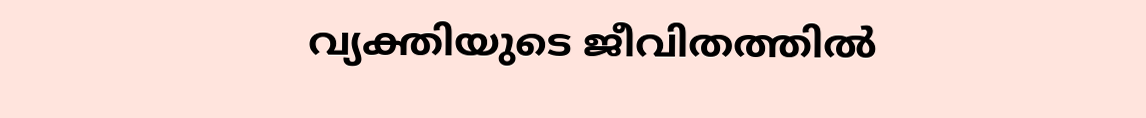വ്യക്തിയുടെ ജീവിതത്തില്‍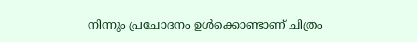നിന്നും പ്രചോദനം ഉള്‍ക്കൊണ്ടാണ് ചിത്രം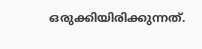ഒരുക്കിയിരിക്കുന്നത്.